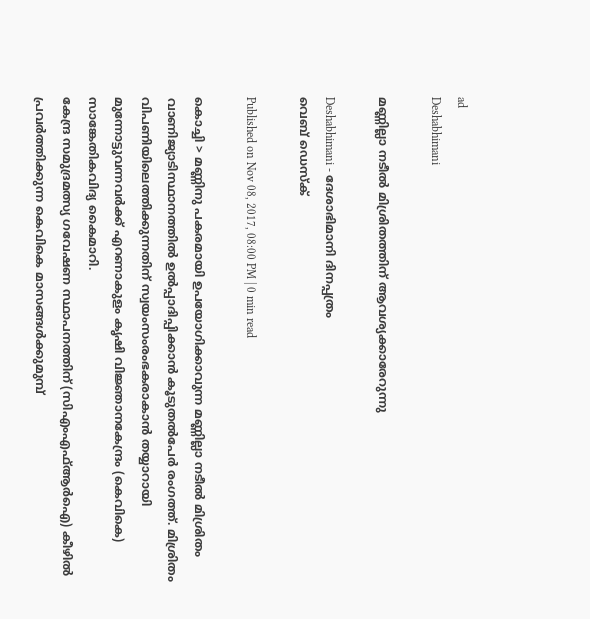ad
Deshabhimani

മണ്ണില്ലാ നടീല്‍ മിശ്രിതത്തിന് ആവശ്യക്കാരേറുന്നു

Deshabhimani - ദേശാഭിമാനി ദിനപ്പത്രം
വെബ് ഡെസ്ക്

Published on Nov 08, 2017, 08:00 PM | 0 min read

കൊച്ചി > മണ്ണിനു പകരമായി ഉപയോഗിക്കാവുന്ന മണ്ണില്ലാ നടീല്‍ മിശ്രിതം വാണിജ്യാടിസ്ഥാനത്തില്‍ ഉല്‍പ്പാദിപ്പിക്കാന്‍ കൂടുതല്‍പേര്‍ രംഗത്ത്. മിശ്രിതം വിപണിയിലെത്തിക്കുന്നതിന് സ്വയംസംരംഭകരാകാന്‍ തയ്യാറായി മുന്നോട്ടുവന്നവര്‍ക്ക് എറണാകുളം കൃഷി വിജ്ഞാനകേന്ദ്രം (കെവികെ) സാങ്കേതികവിദ്യ കൈമാറി.
കേന്ദ്ര സമുദ്രമത്സ്യ ഗവേഷണ സ്ഥാപനത്തിന് (സിഎംഎഫ്ആര്‍ഐ) കീഴില്‍ പ്രവര്‍ത്തിക്കുന്ന കെവികെ മാസങ്ങള്‍ക്കുമുമ്പ്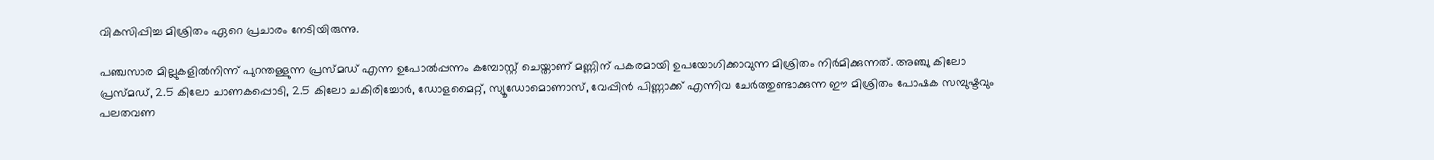വികസിപ്പിച്ച മിശ്രിതം ഏറെ പ്രചാരം നേടിയിരുന്നു.

പഞ്ചസാര മില്ലുകളില്‍നിന്ന് പുറന്തള്ളുന്ന പ്രസ്മഡ് എന്ന ഉപോല്‍പ്പന്നം കമ്പോസ്റ്റ് ചെയ്താണ് മണ്ണിന് പകരമായി ഉപയോഗിക്കാവുന്ന മിശ്രിതം നിര്‍മിക്കുന്നത്. അഞ്ചു കിലോ പ്രസ്മഡ്, 2.5 കിലോ ചാണകപ്പൊടി, 2.5 കിലോ ചകിരിച്ചോര്‍, ഡോളമൈറ്റ്, സ്യൂഡോമൊണാസ്, വേപ്പിന്‍ പിണ്ണാക്ക് എന്നിവ ചേര്‍ത്തുണ്ടാക്കുന്ന ഈ മിശ്രിതം പോഷക സമ്പുഷ്ടവും പലതവണ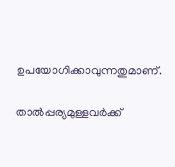ഉപയോഗിക്കാവുന്നതുമാണ്.

താല്‍പ്പര്യമുള്ളവര്‍ക്ക്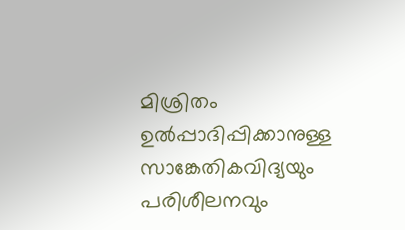മിശ്രിതം ഉല്‍പ്പാദിപ്പിക്കാനുള്ള സാങ്കേതികവിദ്യയും പരിശീലനവും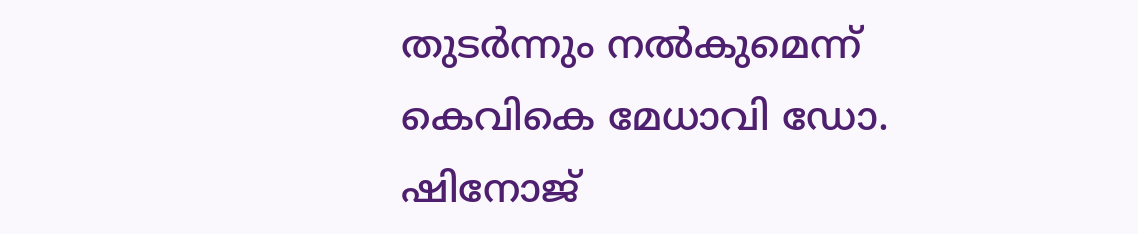തുടര്‍ന്നും നല്‍കുമെന്ന് കെവികെ മേധാവി ഡോ.  ഷിനോജ്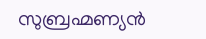സുബ്രഹ്മണ്യന്‍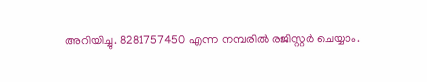അറിയിച്ചു. 8281757450 എന്ന നമ്പരില്‍ രജിസ്റ്റര്‍ ചെയ്യാം.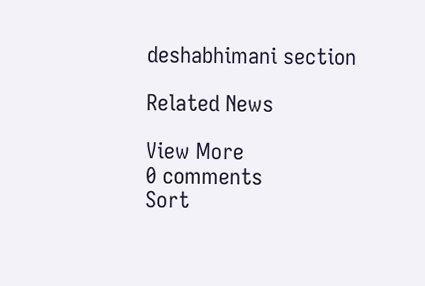deshabhimani section

Related News

View More
0 comments
Sort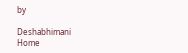by

Deshabhimani
Home